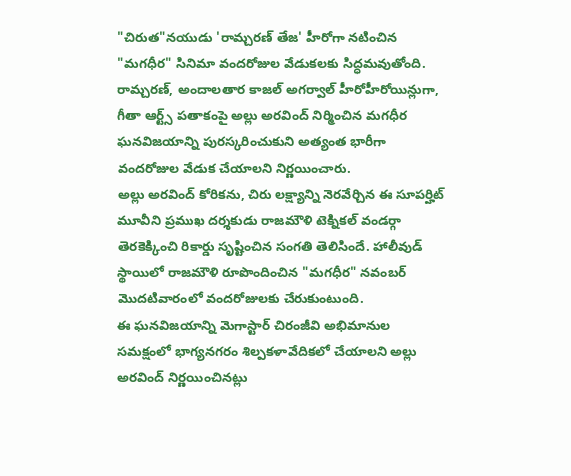"చిరుత"నయుడు 'రామ్చరణ్ తేజ' హీరోగా నటించిన "మగధీర" సినిమా వందరోజుల వేడుకలకు సిద్ధమవుతోంది. రామ్చరణ్, అందాలతార కాజల్ అగర్వాల్ హీరోహీరోయిన్లుగా, గీతా ఆర్ట్స్ పతాకంపై అల్లు అరవింద్ నిర్మించిన మగధీర ఘనవిజయాన్ని పురస్కరించుకుని అత్యంత భారీగా వందరోజుల వేడుక చేయాలని నిర్ణయించారు.
అల్లు అరవింద్ కోరికను, చిరు లక్ష్యాన్ని నెరవేర్చిన ఈ సూపర్హిట్ మూవీని ప్రముఖ దర్శకుడు రాజమౌళి టెక్నికల్ వండర్గా తెరకెక్కించి రికార్డు సృష్టించిన సంగతి తెలిసిందే. హాలీవుడ్ స్థాయిలో రాజమౌళి రూపొందించిన "మగధీర" నవంబర్ మొదటివారంలో వందరోజులకు చేరుకుంటుంది.
ఈ ఘనవిజయాన్ని మెగాస్టార్ చిరంజీవి అభిమానుల సమక్షంలో భాగ్యనగరం శిల్పకళావేదికలో చేయాలని అల్లు అరవింద్ నిర్ణయించినట్లు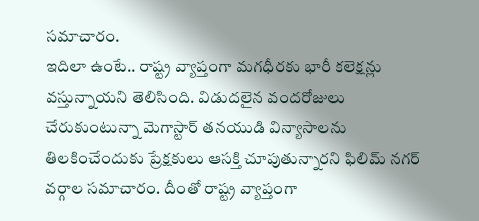సమాచారం.
ఇదిలా ఉంటే.. రాష్ట్ర వ్యాప్తంగా మగధీరకు భారీ కలెక్షన్లు వస్తున్నాయని తెలిసింది. విడుదలైన వందరోజులు చేరుకుంటున్నా మెగాస్టార్ తనయుడి విన్యాసాలను తిలకించేందుకు ప్రేక్షకులు ఆసక్తి చూపుతున్నారని ఫిలిమ్ నగర్ వర్గాల సమాచారం. దీంతో రాష్ట్ర వ్యాప్తంగా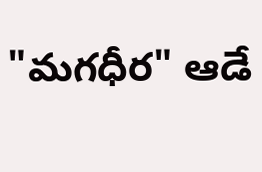"మగధీర" ఆడే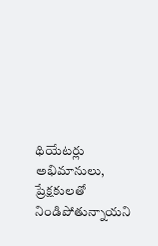థియేటర్లు అభిమానులు, ప్రేక్షకులతో నిండిపోతున్నాయని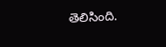తెలిసింది.